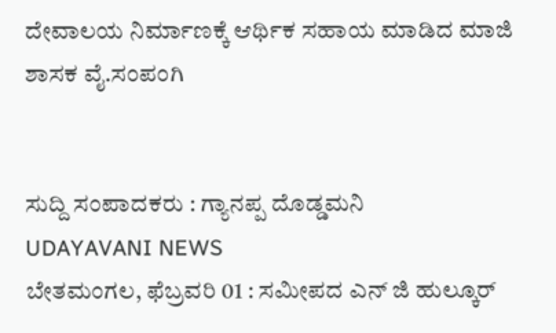ದೇವಾಲಯ ನಿರ್ಮಾಣಕ್ಕೆ ಆರ್ಥಿಕ ಸಹಾಯ ಮಾಡಿದ ಮಾಜಿ ಶಾಸಕ ವೈ.ಸಂಪಂಗಿ


ಸುದ್ದಿ ಸಂಪಾದಕರು : ಗ್ಯಾನಪ್ಪ ದೊಡ್ಡಮನಿ
UDAYAVANI NEWS
ಬೇತಮಂಗಲ, ಫೆಬ್ರವರಿ 01 : ಸಮೀಪದ ಎನ್ ಜಿ ಹುಲ್ಕೂರ್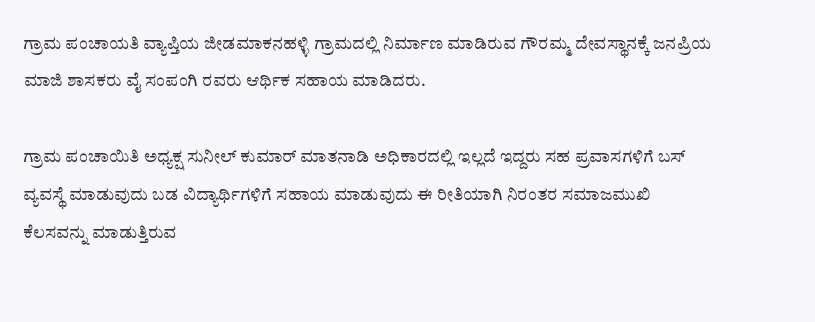ಗ್ರಾಮ ಪಂಚಾಯತಿ ವ್ಯಾಪ್ತಿಯ ಜೀಡಮಾಕನಹಳ್ಳಿ ಗ್ರಾಮದಲ್ಲಿ ನಿರ್ಮಾಣ ಮಾಡಿರುವ ಗೌರಮ್ಮ ದೇವಸ್ಥಾನಕ್ಕೆ ಜನಪ್ರಿಯ ಮಾಜಿ ಶಾಸಕರು ವೈ ಸಂಪಂಗಿ ರವರು ಆರ್ಥಿಕ ಸಹಾಯ ಮಾಡಿದರು.

ಗ್ರಾಮ ಪಂಚಾಯಿತಿ ಅಧ್ಯಕ್ಷ ಸುನೀಲ್ ಕುಮಾರ್ ಮಾತನಾಡಿ ಅಧಿಕಾರದಲ್ಲಿ ಇಲ್ಲದೆ ಇದ್ದರು ಸಹ ಪ್ರವಾಸಗಳಿಗೆ ಬಸ್ ವ್ಯವಸ್ಥೆ ಮಾಡುವುದು ಬಡ ವಿದ್ಯಾರ್ಥಿಗಳಿಗೆ ಸಹಾಯ ಮಾಡುವುದು ಈ ರೀತಿಯಾಗಿ ನಿರಂತರ ಸಮಾಜಮುಖಿ ಕೆಲಸವನ್ನು ಮಾಡುತ್ತಿರುವ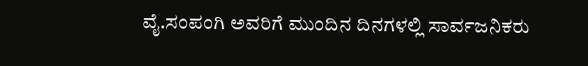ವೈ.ಸಂಪಂಗಿ ಅವರಿಗೆ ಮುಂದಿನ ದಿನಗಳಲ್ಲಿ ಸಾರ್ವಜನಿಕರು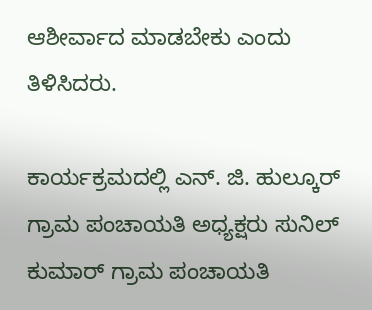ಆಶೀರ್ವಾದ ಮಾಡಬೇಕು ಎಂದು ತಿಳಿಸಿದರು.

ಕಾರ್ಯಕ್ರಮದಲ್ಲಿ ಎನ್. ಜಿ. ಹುಲ್ಕೂರ್ ಗ್ರಾಮ ಪಂಚಾಯತಿ ಅಧ್ಯಕ್ಷರು ಸುನಿಲ್ ಕುಮಾರ್ ಗ್ರಾಮ ಪಂಚಾಯತಿ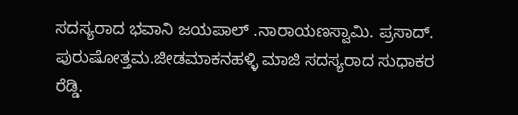ಸದಸ್ಯರಾದ ಭವಾನಿ ಜಯಪಾಲ್ .ನಾರಾಯಣಸ್ವಾಮಿ. ಪ್ರಸಾದ್. ಪುರುಷೋತ್ತಮ.ಜೀಡಮಾಕನಹಳ್ಳಿ ಮಾಜಿ ಸದಸ್ಯರಾದ ಸುಧಾಕರ ರೆಡ್ಡಿ.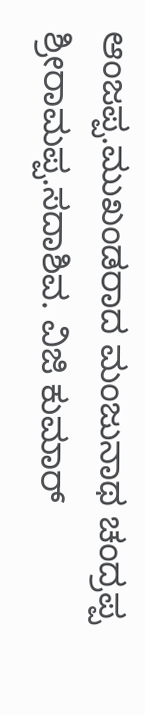ಆಂಜಪ್ಪ.ಮುಖಂಡರಾದ ಮಂಜುನಾಥ ಚಂದ್ರಪ್ಪ ಶ್ರೀರಾಮಪ್ಪ.ಸದಾಶಿವ. ವಿಜಿ ಕುಮಾರ್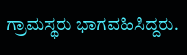ಗ್ರಾಮಸ್ಥರು ಭಾಗವಹಿಸಿದ್ದರು.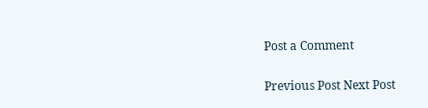Post a Comment

Previous Post Next Post